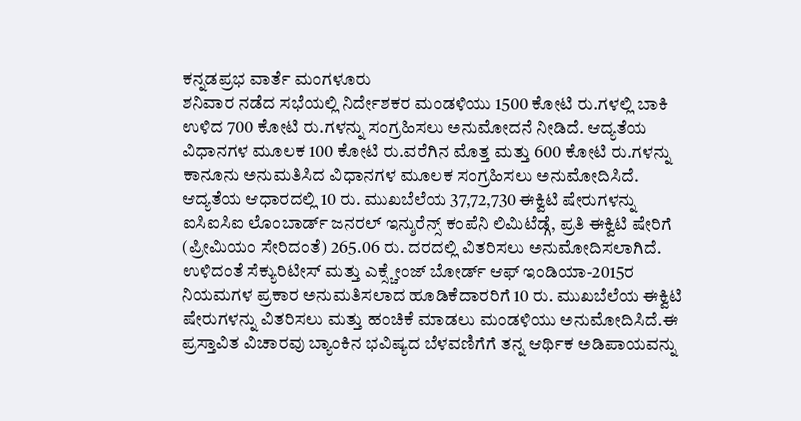ಕನ್ನಡಪ್ರಭ ವಾರ್ತೆ ಮಂಗಳೂರು
ಶನಿವಾರ ನಡೆದ ಸಭೆಯಲ್ಲಿ ನಿರ್ದೇಶಕರ ಮಂಡಳಿಯು 1500 ಕೋಟಿ ರು.ಗಳಲ್ಲಿ ಬಾಕಿ ಉಳಿದ 700 ಕೋಟಿ ರು.ಗಳನ್ನು ಸಂಗ್ರಹಿಸಲು ಅನುಮೋದನೆ ನೀಡಿದೆ. ಆದ್ಯತೆಯ ವಿಧಾನಗಳ ಮೂಲಕ 100 ಕೋಟಿ ರು.ವರೆಗಿನ ಮೊತ್ತ ಮತ್ತು 600 ಕೋಟಿ ರು.ಗಳನ್ನು ಕಾನೂನು ಅನುಮತಿಸಿದ ವಿಧಾನಗಳ ಮೂಲಕ ಸಂಗ್ರಹಿಸಲು ಅನುಮೋದಿಸಿದೆ.
ಆದ್ಯತೆಯ ಆಧಾರದಲ್ಲಿ 10 ರು. ಮುಖಬೆಲೆಯ 37,72,730 ಈಕ್ವಿಟಿ ಷೇರುಗಳನ್ನು ಐಸಿಐಸಿಐ ಲೊಂಬಾರ್ಡ್ ಜನರಲ್ ಇನ್ಶುರೆನ್ಸ್ ಕಂಪೆನಿ ಲಿಮಿಟೆಡ್ಗೆ, ಪ್ರತಿ ಈಕ್ವಿಟಿ ಷೇರಿಗೆ (ಪ್ರೀಮಿಯಂ ಸೇರಿದಂತೆ) 265.06 ರು. ದರದಲ್ಲಿ ವಿತರಿಸಲು ಅನುಮೋದಿಸಲಾಗಿದೆ. ಉಳಿದಂತೆ ಸೆಕ್ಯುರಿಟೀಸ್ ಮತ್ತು ಎಕ್ಸ್ಚೇಂಜ್ ಬೋರ್ಡ್ ಆಫ್ ಇಂಡಿಯಾ-2015ರ ನಿಯಮಗಳ ಪ್ರಕಾರ ಅನುಮತಿಸಲಾದ ಹೂಡಿಕೆದಾರರಿಗೆ 10 ರು. ಮುಖಬೆಲೆಯ ಈಕ್ವಿಟಿ ಷೇರುಗಳನ್ನು ವಿತರಿಸಲು ಮತ್ತು ಹಂಚಿಕೆ ಮಾಡಲು ಮಂಡಳಿಯು ಅನುಮೋದಿಸಿದೆ.ಈ ಪ್ರಸ್ತಾವಿತ ವಿಚಾರವು ಬ್ಯಾಂಕಿನ ಭವಿಷ್ಯದ ಬೆಳವಣಿಗೆಗೆ ತನ್ನ ಆರ್ಥಿಕ ಅಡಿಪಾಯವನ್ನು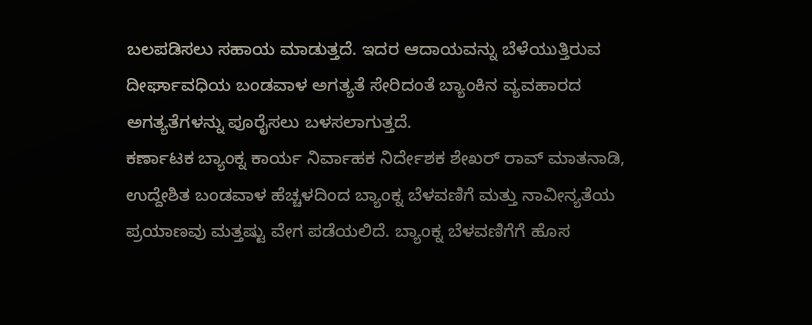ಬಲಪಡಿಸಲು ಸಹಾಯ ಮಾಡುತ್ತದೆ. ಇದರ ಆದಾಯವನ್ನು ಬೆಳೆಯುತ್ತಿರುವ ದೀರ್ಘಾವಧಿಯ ಬಂಡವಾಳ ಅಗತ್ಯತೆ ಸೇರಿದಂತೆ ಬ್ಯಾಂಕಿನ ವ್ಯವಹಾರದ ಅಗತ್ಯತೆಗಳನ್ನು ಪೂರೈಸಲು ಬಳಸಲಾಗುತ್ತದೆ.
ಕರ್ಣಾಟಕ ಬ್ಯಾಂಕ್ನ ಕಾರ್ಯ ನಿರ್ವಾಹಕ ನಿರ್ದೇಶಕ ಶೇಖರ್ ರಾವ್ ಮಾತನಾಡಿ, ಉದ್ದೇಶಿತ ಬಂಡವಾಳ ಹೆಚ್ಚಳದಿಂದ ಬ್ಯಾಂಕ್ನ ಬೆಳವಣಿಗೆ ಮತ್ತು ನಾವೀನ್ಯತೆಯ ಪ್ರಯಾಣವು ಮತ್ತಷ್ಟು ವೇಗ ಪಡೆಯಲಿದೆ. ಬ್ಯಾಂಕ್ನ ಬೆಳವಣಿಗೆಗೆ ಹೊಸ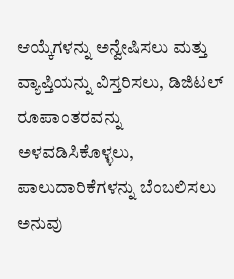ಆಯ್ಕೆಗಳನ್ನು ಅನ್ವೇಷಿಸಲು ಮತ್ತು ವ್ಯಾಪ್ತಿಯನ್ನು ವಿಸ್ತರಿಸಲು, ಡಿಜಿಟಲ್ ರೂಪಾಂತರವನ್ನು ಅಳವಡಿಸಿಕೊಳ್ಳಲು, ಪಾಲುದಾರಿಕೆಗಳನ್ನು ಬೆಂಬಲಿಸಲು ಅನುವು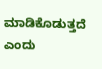ಮಾಡಿಕೊಡುತ್ತದೆ ಎಂದು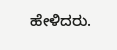ಹೇಳಿದರು.